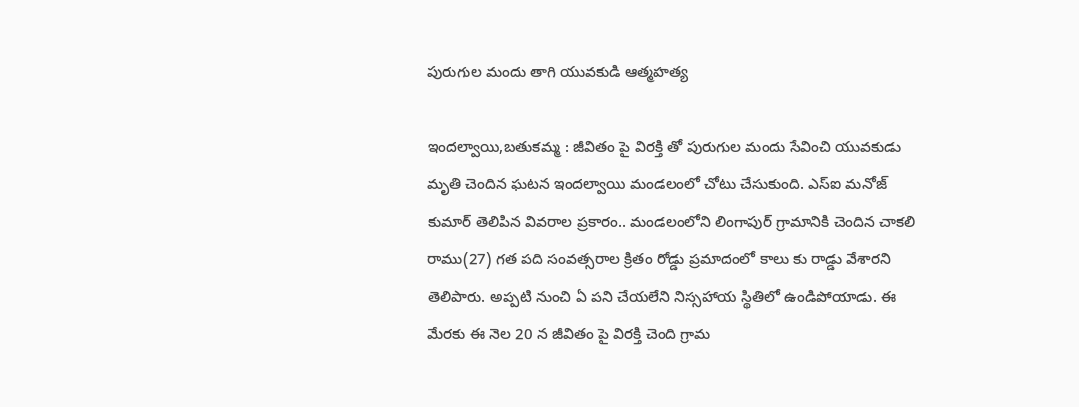పురుగుల మందు తాగి యువకుడి ఆత్మహత్య

ఇందల్వాయి,బతుకమ్మ : జీవితం పై విరక్తి తో పురుగుల మందు సేవించి యువకుడు మృతి చెందిన ఘటన ఇందల్వాయి మండలంలో చోటు చేసుకుంది. ఎస్ఐ మనోజ్ కుమార్ తెలిపిన వివరాల ప్రకారం.. మండలంలోని లింగాపుర్ గ్రామానికి చెందిన చాకలి రాము(27) గత పది సంవత్సరాల క్రితం రోడ్డు ప్రమాదంలో కాలు కు రాడ్డు వేశారని తెలిపారు. అప్పటి నుంచి ఏ పని చేయలేని నిస్సహాయ స్థితిలో ఉండిపోయాడు. ఈ మేరకు ఈ నెల 20 న జీవితం పై విరక్తి చెంది గ్రామ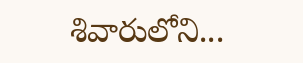శివారులోని...